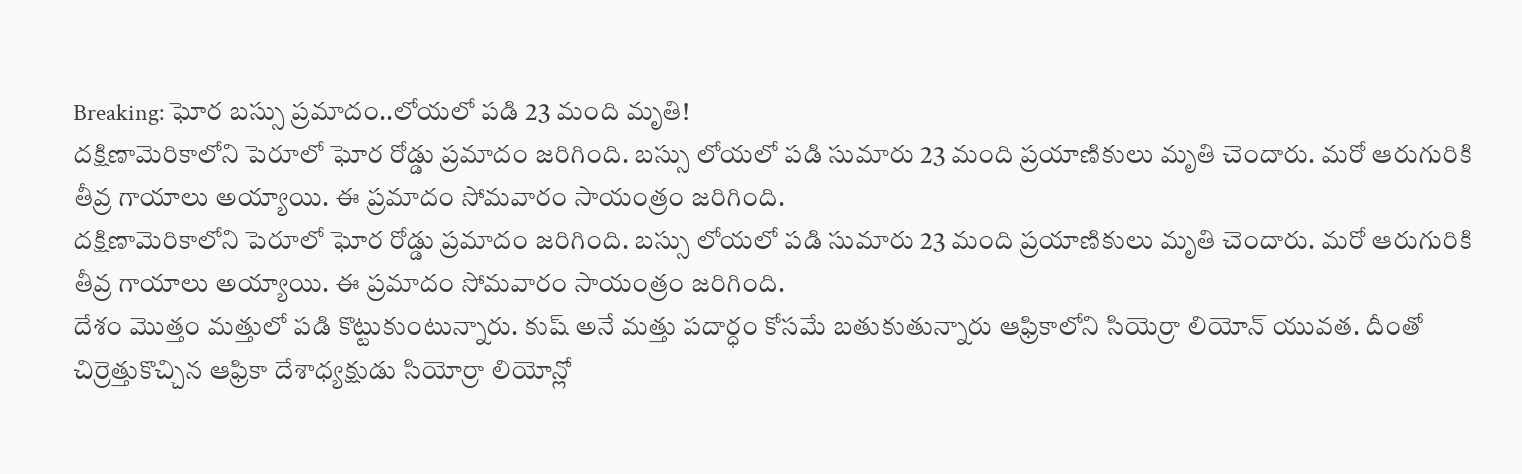Breaking: ఘోర బస్సు ప్రమాదం..లోయలో పడి 23 మంది మృతి!
దక్షిణామెరికాలోని పెరూలో ఘోర రోడ్డు ప్రమాదం జరిగింది. బస్సు లోయలో పడి సుమారు 23 మంది ప్రయాణికులు మృతి చెందారు. మరో ఆరుగురికి తీవ్ర గాయాలు అయ్యాయి. ఈ ప్రమాదం సోమవారం సాయంత్రం జరిగింది.
దక్షిణామెరికాలోని పెరూలో ఘోర రోడ్డు ప్రమాదం జరిగింది. బస్సు లోయలో పడి సుమారు 23 మంది ప్రయాణికులు మృతి చెందారు. మరో ఆరుగురికి తీవ్ర గాయాలు అయ్యాయి. ఈ ప్రమాదం సోమవారం సాయంత్రం జరిగింది.
దేశం మొత్తం మత్తులో పడి కొట్టుకుంటున్నారు. కుష్ అనే మత్తు పదార్ధం కోసమే బతుకుతున్నారు ఆఫ్రికాలోని సియెర్రా లియోన్ యువత. దీంతో చిర్రెత్తుకొచ్చిన ఆఫ్రికా దేశాధ్యక్షుడు సియోర్రా లియోన్లో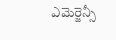ఎమెర్జెన్సీ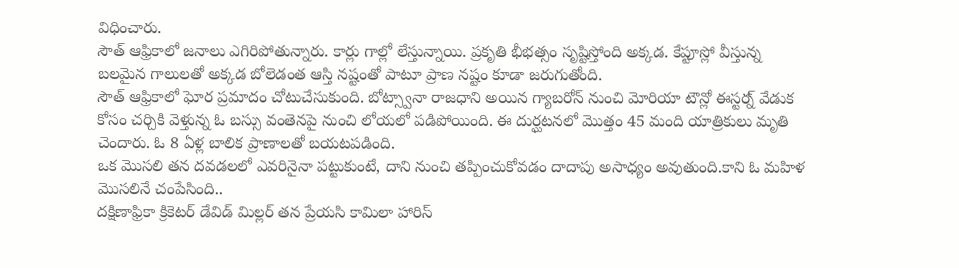విధించారు.
సౌత్ ఆఫ్రికాలో జనాలు ఎగిరిపోతున్నారు. కార్లు గాల్లో లేస్తున్నాయి. ప్రకృతి భీభత్సం సృష్టిస్తోంది అక్కడ. కేప్టూస్లో వీస్తున్న బలమైన గాలులతో అక్కడ బోలెడంత ఆస్తి నష్టంతో పాటూ ప్రాణ నష్టం కూడా జరుగుతోంది.
సౌత్ ఆఫ్రికాలో ఘోర ప్రమాదం చోటుచేసుకుంది. బోట్స్వానా రాజధాని అయిన గ్యాబరోన్ నుంచి మోరియా టౌన్లో ఈస్టర్న్ వేడుక కోసం చర్చికి వెళ్తున్న ఓ బస్సు వంతెనపై నుంచి లోయలో పడిపోయింది. ఈ దుర్ఘటనలో మొత్తం 45 మంది యాత్రికులు మృతి చెందారు. ఓ 8 ఏళ్ల బాలిక ప్రాణాలతో బయటపడింది.
ఒక మొసలి తన దవడలలో ఎవరినైనా పట్టుకుంటే, దాని నుంచి తప్పించుకోవడం దాదాపు అసాధ్యం అవుతుంది.కాని ఓ మహిళ మొసలినే చంపేసింది..
దక్షిణాఫ్రికా క్రికెటర్ డేవిడ్ మిల్లర్ తన ప్రేయసి కామిలా హారిస్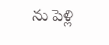ను పెళ్లి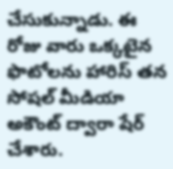చేసుకున్నాడు. ఈ రోజు వారు ఒక్కటైన ఫొటోలను హారిస్ తన సోషల్ మీడియా అకౌంట్ ద్వారా షేర్ చేశారు.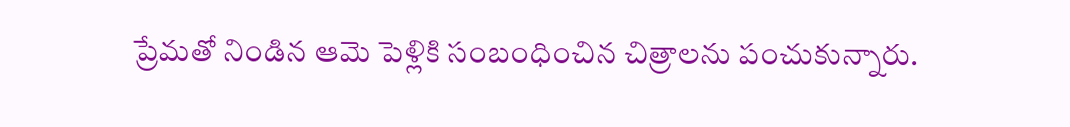ప్రేమతో నిండిన ఆమె పెళ్లికి సంబంధించిన చిత్రాలను పంచుకున్నారు.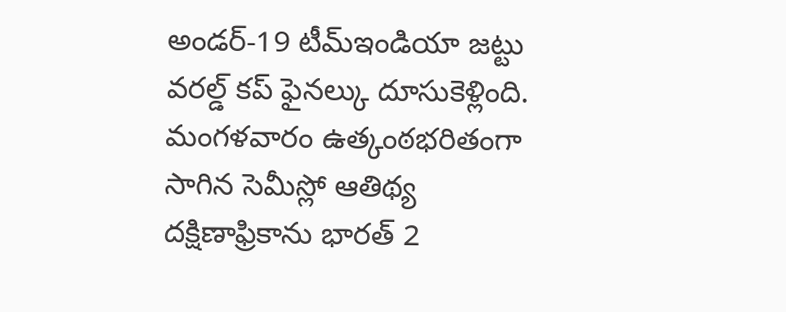అండర్-19 టీమ్ఇండియా జట్టు వరల్డ్ కప్ ఫైనల్కు దూసుకెళ్లింది. మంగళవారం ఉత్కంఠభరితంగా సాగిన సెమీస్లో ఆతిథ్య దక్షిణాఫ్రికాను భారత్ 2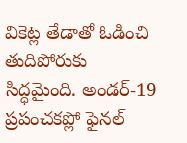వికెట్ల తేడాతో ఓడించి తుదిపోరుకు సిద్ధమైంది. అండర్-19 ప్రపంచకప్లో ఫైనల్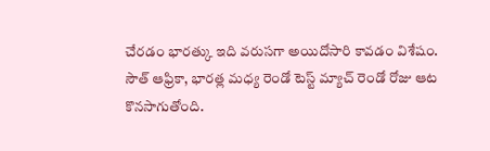చేరడం భారత్కు ఇది వరుసగా అయిదోసారి కావడం విశేషం.
సౌత్ ఆఫ్రికా, భారత్ల మధ్య రెండో టెస్ట్ మ్యాచ్ రెండో రోజు ఆట కొనసాగుతోంది.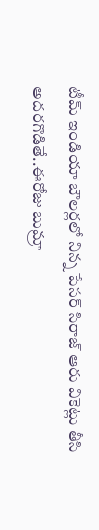టీమ్ ఇండియా బౌలర్లలో నిన్న పేసర్ సిరాజ్ ఆరు వికెట్లు తీసి అదరగొడితే..ఈరోజు బుమ్రా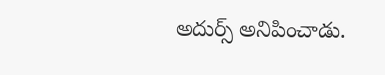అదుర్స్ అనిపించాడు.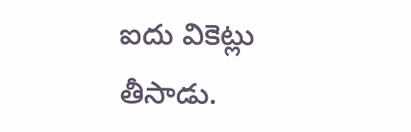ఐదు వికెట్లు తీసాడు.